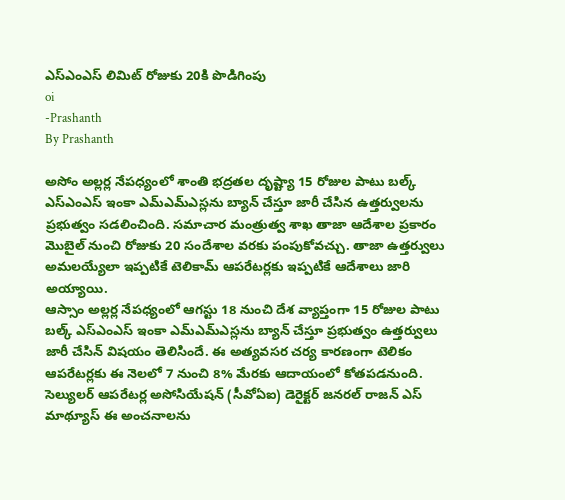ఎస్ఎంఎస్ లిమిట్ రోజుకు 20కి పొడిగింపు
oi
-Prashanth
By Prashanth

అసోం అల్లర్ల నేపధ్యంలో శాంతి భద్రతల దృష్ట్యా 15 రోజుల పాటు బల్క్ ఎస్ఎంఎస్ ఇంకా ఎమ్ఎమ్ఎస్లను బ్యాన్ చేస్తూ జారీ చేసిన ఉత్తర్వులను ప్రభుత్వం సడలించింది. సమాచార మంత్రుత్వ శాఖ తాజా ఆదేశాల ప్రకారం మొబైల్ నుంచి రోజుకు 20 సందేశాల వరకు పంపుకోవచ్చు. తాజా ఉత్తర్వులు అమలయ్యేలా ఇప్పటికే టెలికామ్ ఆపరేటర్లకు ఇప్పటికే ఆదేశాలు జారి అయ్యాయి.
ఆస్సాం అల్లర్ల నేపధ్యంలో ఆగస్టు 18 నుంచి దేశ వ్యాప్తంగా 15 రోజుల పాటు బల్క్ ఎస్ఎంఎస్ ఇంకా ఎమ్ఎమ్ఎస్లను బ్యాన్ చేస్తూ ప్రభుత్వం ఉత్తర్వులు జారీ చేసిన్ విషయం తెలిసిందే. ఈ అత్యవసర చర్య కారణంగా టెలికం ఆపరేటర్లకు ఈ నెలలో 7 నుంచి 8% మేరకు ఆదాయంలో కోతపడనుంది. సెల్యులర్ ఆపరేటర్ల అసోసియేషన్ (సీవోఏఐ) డెరైక్టర్ జనరల్ రాజన్ ఎస్ మాథ్యూస్ ఈ అంచనాలను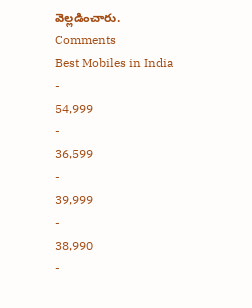వెల్లడించారు.
Comments
Best Mobiles in India
-
54,999
-
36,599
-
39,999
-
38,990
-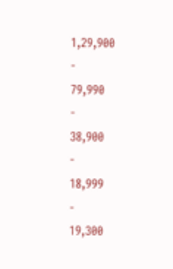1,29,900
-
79,990
-
38,900
-
18,999
-
19,300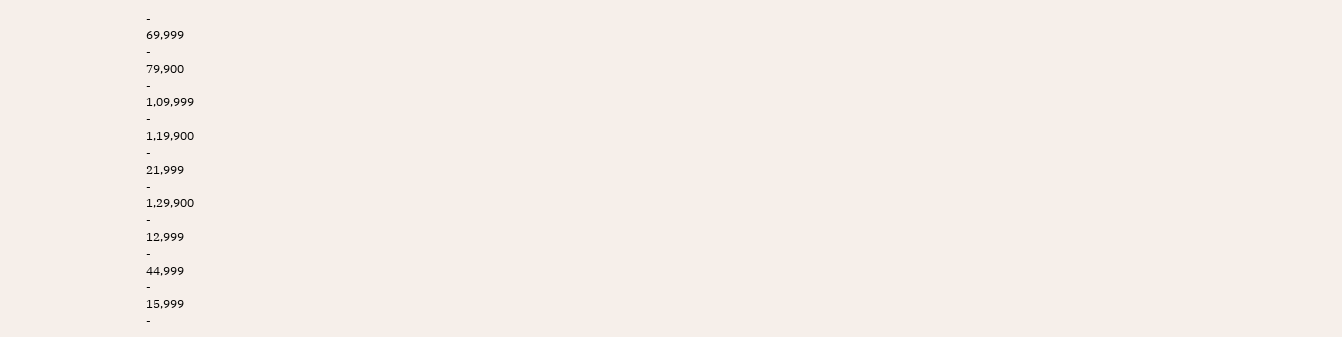-
69,999
-
79,900
-
1,09,999
-
1,19,900
-
21,999
-
1,29,900
-
12,999
-
44,999
-
15,999
-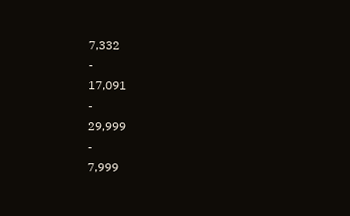7,332
-
17,091
-
29,999
-
7,999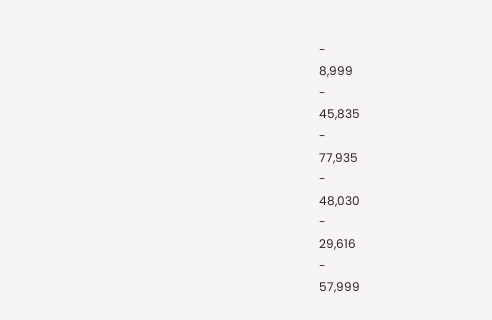-
8,999
-
45,835
-
77,935
-
48,030
-
29,616
-
57,999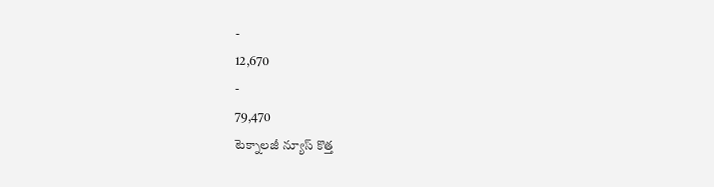-
12,670
-
79,470
టెక్నాలజీ న్యూస్ కొత్త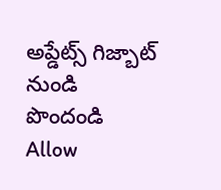అప్డేట్స్ గిజ్బాట్ నుండి పొందండి
Allow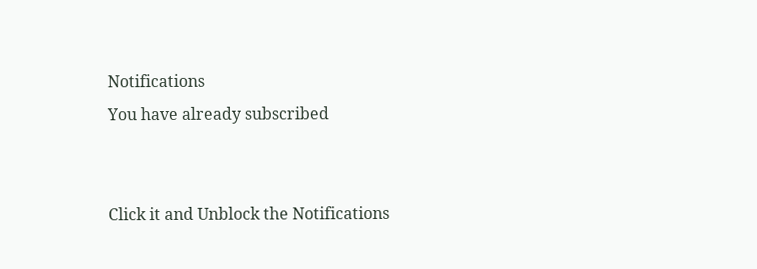Notifications
You have already subscribed


Click it and Unblock the Notifications